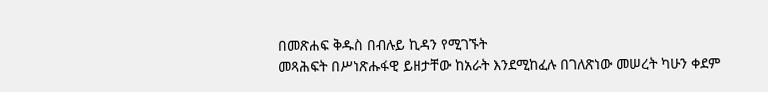በመጽሐፍ ቅዱስ በብሉይ ኪዳን የሚገኙት
መጻሕፍት በሥነጽሑፋዊ ይዘታቸው ከአራት እንደሚከፈሉ በገለጽነው መሠረት ካሁን ቀደም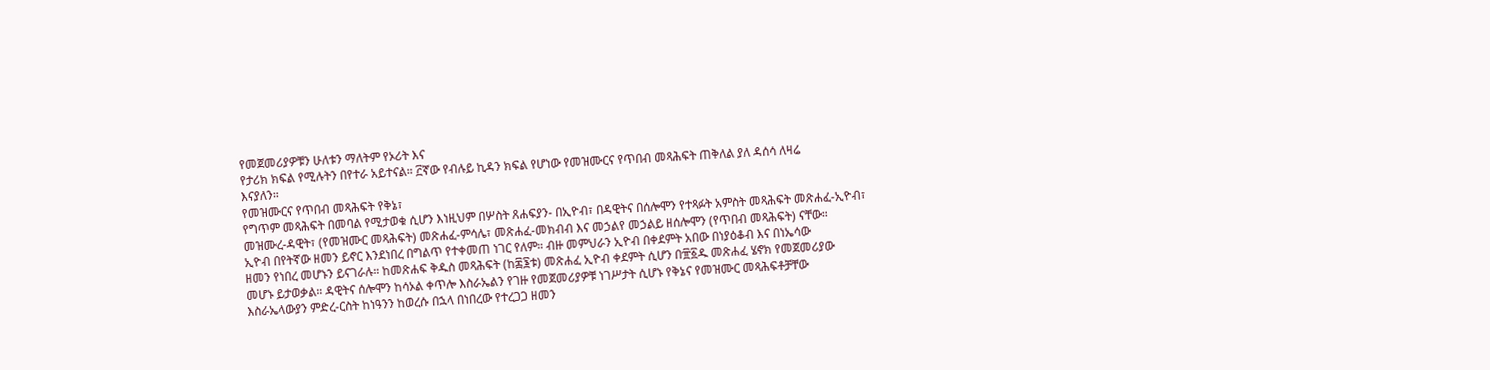የመጀመሪያዎቹን ሁለቱን ማለትም የኦሪት እና
የታሪክ ክፍል የሚሉትን በየተራ አይተናል። ፫ኛው የብሉይ ኪዳን ክፍል የሆነው የመዝሙርና የጥበብ መጻሕፍት ጠቅለል ያለ ዳሰሳ ለዛሬ
እናያለን።
የመዝሙርና የጥበብ መጻሕፍት የቅኔ፣
የግጥም መጻሕፍት በመባል የሚታወቁ ሲሆን እነዚህም በሦስት ጸሐፍያን- በኢዮብ፣ በዳዊትና በሰሎሞን የተጻፉት አምስት መጻሕፍት መጽሐፈ-ኢዮብ፣
መዝሙረ-ዳዊት፣ (የመዝሙር መጻሕፍት) መጽሐፈ-ምሳሌ፣ መጽሐፈ-መክብብ እና መኃልየ መኃልይ ዘሰሎሞን (የጥበብ መጻሕፍት) ናቸው።
ኢዮብ በየትኛው ዘመን ይኖር እንደነበረ በግልጥ የተቀመጠ ነገር የለም። ብዙ መምህራን ኢዮብ በቀደምት አበው በነያዕቆብ እና በነኤሳው
ዘመን የነበረ መሆኑን ይናገራሉ። ከመጽሐፍ ቅዱስ መጻሕፍት (ከ፷፮ቱ) መጽሐፈ ኢዮብ ቀደምት ሲሆን በ፹፩ዱ መጽሐፈ ሄኖክ የመጀመሪያው
መሆኑ ይታወቃል። ዳዊትና ሰሎሞን ከሳኦል ቀጥሎ እስራኤልን የገዙ የመጀመሪያዎቹ ነገሥታት ሲሆኑ የቅኔና የመዝሙር መጻሕፍቶቻቸው
እስራኤላውያን ምድረ-ርስት ከነዓንን ከወረሱ በኋላ በነበረው የተረጋጋ ዘመን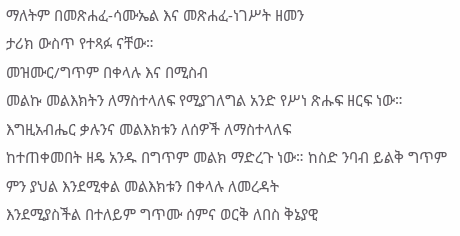ማለትም በመጽሐፈ-ሳሙኤል እና መጽሐፈ-ነገሥት ዘመን
ታሪክ ውስጥ የተጻፉ ናቸው።
መዝሙር/ግጥም በቀላሉ እና በሚስብ
መልኩ መልእክትን ለማስተላለፍ የሚያገለግል አንድ የሥነ ጽሑፍ ዘርፍ ነው። እግዚአብሔር ቃሉንና መልእክቱን ለሰዎች ለማስተላለፍ
ከተጠቀመበት ዘዴ አንዱ በግጥም መልክ ማድረጉ ነው። ከስድ ንባብ ይልቅ ግጥም ምን ያህል እንደሚቀል መልእክቱን በቀላሉ ለመረዳት
እንደሚያስችል በተለይም ግጥሙ ሰምና ወርቅ ለበስ ቅኔያዊ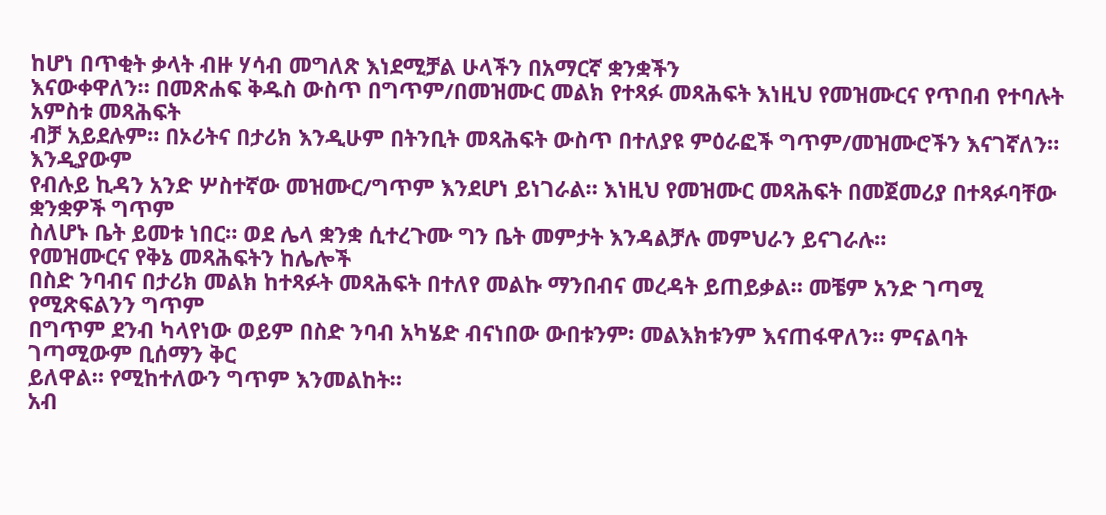ከሆነ በጥቂት ቃላት ብዙ ሃሳብ መግለጽ እነደሚቻል ሁላችን በአማርኛ ቋንቋችን
እናውቀዋለን። በመጽሐፍ ቅዱስ ውስጥ በግጥም/በመዝሙር መልክ የተጻፉ መጻሕፍት እነዚህ የመዝሙርና የጥበብ የተባሉት አምስቱ መጻሕፍት
ብቻ አይደሉም። በኦሪትና በታሪክ እንዲሁም በትንቢት መጻሕፍት ውስጥ በተለያዩ ምዕራፎች ግጥም/መዝሙሮችን እናገኛለን። እንዲያውም
የብሉይ ኪዳን አንድ ሦስተኛው መዝሙር/ግጥም እንደሆነ ይነገራል። እነዚህ የመዝሙር መጻሕፍት በመጀመሪያ በተጻፉባቸው ቋንቋዎች ግጥም
ስለሆኑ ቤት ይመቱ ነበር። ወደ ሌላ ቋንቋ ሲተረጉሙ ግን ቤት መምታት እንዳልቻሉ መምህራን ይናገራሉ።
የመዝሙርና የቅኔ መጻሕፍትን ከሌሎች
በስድ ንባብና በታሪክ መልክ ከተጻፉት መጻሕፍት በተለየ መልኩ ማንበብና መረዳት ይጠይቃል። መቼም አንድ ገጣሚ የሚጽፍልንን ግጥም
በግጥም ደንብ ካላየነው ወይም በስድ ንባብ አካሄድ ብናነበው ውበቱንም፡ መልእክቱንም እናጠፋዋለን። ምናልባት ገጣሚውም ቢሰማን ቅር
ይለዋል። የሚከተለውን ግጥም እንመልከት።
አብ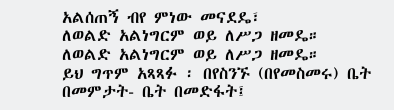አልሰጠኝ ብየ ምነው መናደዴ፣
ለወልድ አልነግርም ወይ ለሥጋ ዘመዴ።
ለወልድ አልነግርም ወይ ለሥጋ ዘመዴ።
ይህ ግጥም አጻጻፉ ፡ በየስንኙ (በየመስመሩ) ቤት በመምታት- ቤት በመድፋት፤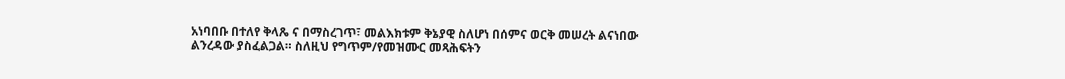አነባበቡ በተለየ ቅላጼ ና በማስረገጥ፣ መልእክቱም ቅኔያዊ ስለሆነ በሰምና ወርቅ መሠረት ልናነበው ልንረዳው ያስፈልጋል። ስለዚህ የግጥም/የመዝሙር መጻሕፍትን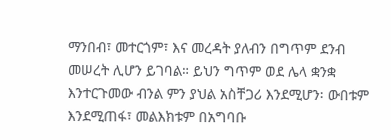ማንበብ፣ መተርጎም፣ እና መረዳት ያለብን በግጥም ደንብ መሠረት ሊሆን ይገባል። ይህን ግጥም ወደ ሌላ ቋንቋ እንተርጉመው ብንል ምን ያህል አስቸጋሪ እንደሚሆን፡ ውበቱም እንደሚጠፋ፣ መልእክቱም በአግባቡ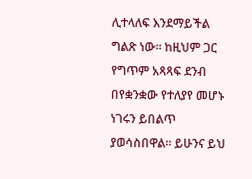ሊተላለፍ እንደማይችል ግልጽ ነው። ከዚህም ጋር የግጥም አጻጻፍ ደንብ በየቋንቋው የተለያየ መሆኑ ነገሩን ይበልጥ ያወሳስበዋል። ይሁንና ይህ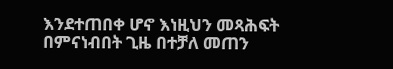እንደተጠበቀ ሆኖ እነዚህን መጻሕፍት በምናነብበት ጊዜ በተቻለ መጠን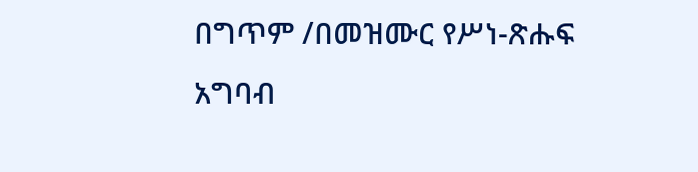በግጥም /በመዝሙር የሥነ-ጽሑፍ አግባብ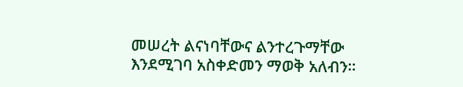መሠረት ልናነባቸውና ልንተረጉማቸው እንደሚገባ አስቀድመን ማወቅ አለብን።